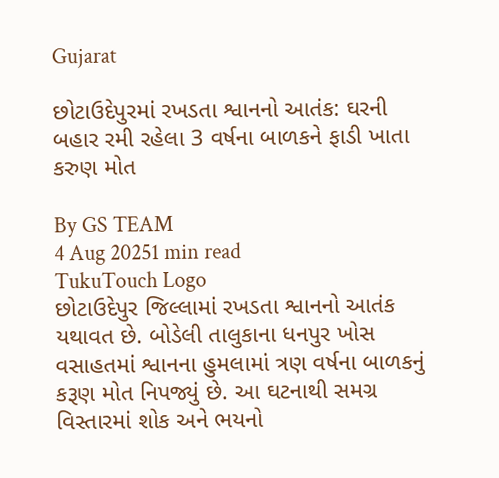Gujarat

છોટાઉદેપુરમાં રખડતા શ્વાનનો આતંક: ઘરની બહાર રમી રહેલા 3 વર્ષના બાળકને ફાડી ખાતા કરુણ મોત

By GS TEAM
4 Aug 20251 min read
TukuTouch Logo
છોટાઉદેપુર જિલ્લામાં રખડતા શ્વાનનો આતંક યથાવત છે. બોડેલી તાલુકાના ધનપુર ખોસ વસાહતમાં શ્વાનના હુમલામાં ત્રણ વર્ષના બાળકનું કરૂણ મોત નિપજ્યું છે. આ ઘટનાથી સમગ્ર વિસ્તારમાં શોક અને ભયનો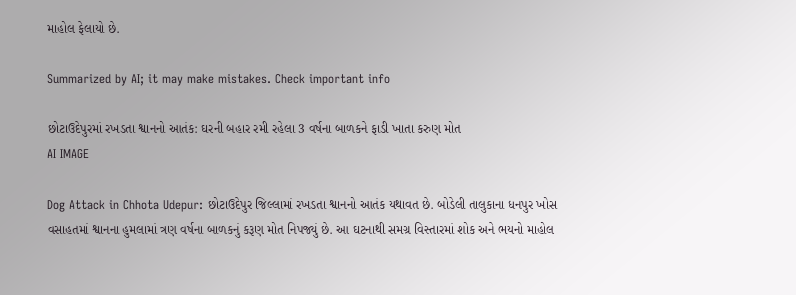માહોલ ફેલાયો છે.

Summarized by AI; it may make mistakes. Check important info

છોટાઉદેપુરમાં રખડતા શ્વાનનો આતંક: ઘરની બહાર રમી રહેલા 3 વર્ષના બાળકને ફાડી ખાતા કરુણ મોત
AI IMAGE

Dog Attack in Chhota Udepur: છોટાઉદેપુર જિલ્લામાં રખડતા શ્વાનનો આતંક યથાવત છે. બોડેલી તાલુકાના ધનપુર ખોસ વસાહતમાં શ્વાનના હુમલામાં ત્રણ વર્ષના બાળકનું કરૂણ મોત નિપજ્યું છે. આ ઘટનાથી સમગ્ર વિસ્તારમાં શોક અને ભયનો માહોલ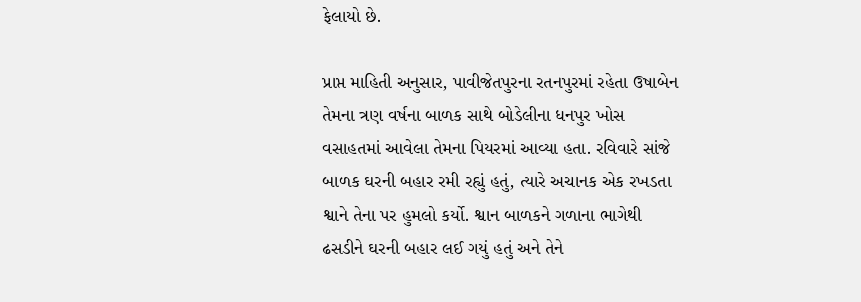ફેલાયો છે.

પ્રાપ્ત માહિતી અનુસાર, પાવીજેતપુરના રતનપુરમાં રહેતા ઉષાબેન તેમના ત્રણ વર્ષના બાળક સાથે બોડેલીના ધનપુર ખોસ વસાહતમાં આવેલા તેમના પિયરમાં આવ્યા હતા. રવિવારે સાંજે બાળક ઘરની બહાર રમી રહ્યું હતું, ત્યારે અચાનક એક રખડતા શ્વાને તેના પર હુમલો કર્યો. શ્વાન બાળકને ગળાના ભાગેથી ઢસડીને ઘરની બહાર લઈ ગયું હતું અને તેને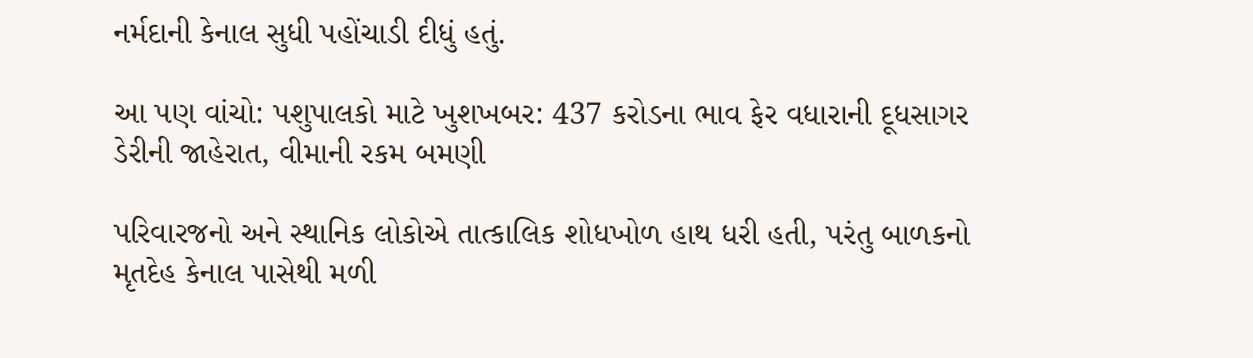નર્મદાની કેનાલ સુધી પહોંચાડી દીધું હતું.

આ પણ વાંચો: પશુપાલકો માટે ખુશખબર: 437 કરોડના ભાવ ફેર વધારાની દૂધસાગર ડેરીની જાહેરાત, વીમાની રકમ બમણી

પરિવારજનો અને સ્થાનિક લોકોએ તાત્કાલિક શોધખોળ હાથ ધરી હતી, પરંતુ બાળકનો મૃતદેહ કેનાલ પાસેથી મળી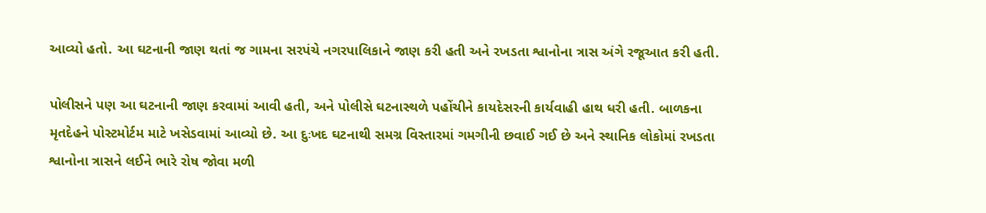આવ્યો હતો. આ ઘટનાની જાણ થતાં જ ગામના સરપંચે નગરપાલિકાને જાણ કરી હતી અને રખડતા શ્વાનોના ત્રાસ અંગે રજૂઆત કરી હતી.

પોલીસને પણ આ ઘટનાની જાણ કરવામાં આવી હતી, અને પોલીસે ઘટનાસ્થળે પહોંચીને કાયદેસરની કાર્યવાહી હાથ ધરી હતી. બાળકના મૃતદેહને પોસ્ટમોર્ટમ માટે ખસેડવામાં આવ્યો છે. આ દુઃખદ ઘટનાથી સમગ્ર વિસ્તારમાં ગમગીની છવાઈ ગઈ છે અને સ્થાનિક લોકોમાં રખડતા શ્વાનોના ત્રાસને લઈને ભારે રોષ જોવા મળી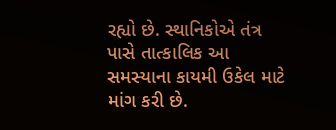રહ્યો છે. સ્થાનિકોએ તંત્ર પાસે તાત્કાલિક આ સમસ્યાના કાયમી ઉકેલ માટે માંગ કરી છે.